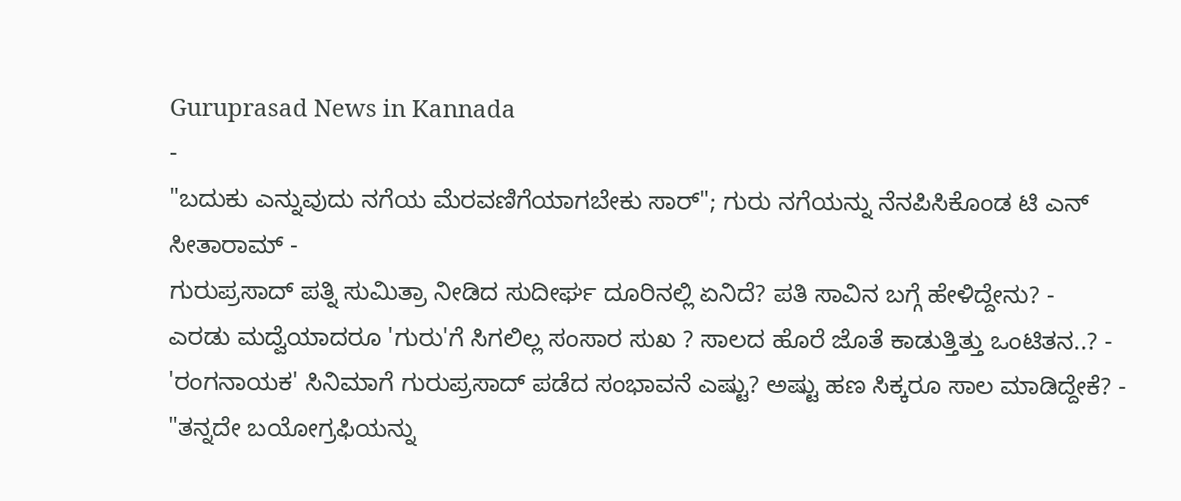Guruprasad News in Kannada
-
"ಬದುಕು ಎನ್ನುವುದು ನಗೆಯ ಮೆರವಣಿಗೆಯಾಗಬೇಕು ಸಾರ್"; ಗುರು ನಗೆಯನ್ನು ನೆನಪಿಸಿಕೊಂಡ ಟಿ ಎನ್ ಸೀತಾರಾಮ್ -
ಗುರುಪ್ರಸಾದ್ ಪತ್ನಿ ಸುಮಿತ್ರಾ ನೀಡಿದ ಸುದೀರ್ಘ ದೂರಿನಲ್ಲಿ ಏನಿದೆ? ಪತಿ ಸಾವಿನ ಬಗ್ಗೆ ಹೇಳಿದ್ದೇನು? -
ಎರಡು ಮದ್ವೆಯಾದರೂ 'ಗುರು'ಗೆ ಸಿಗಲಿಲ್ಲ ಸಂಸಾರ ಸುಖ ? ಸಾಲದ ಹೊರೆ ಜೊತೆ ಕಾಡುತ್ತಿತ್ತು ಒಂಟಿತನ..? -
'ರಂಗನಾಯಕ' ಸಿನಿಮಾಗೆ ಗುರುಪ್ರಸಾದ್ ಪಡೆದ ಸಂಭಾವನೆ ಎಷ್ಟು? ಅಷ್ಟು ಹಣ ಸಿಕ್ಕರೂ ಸಾಲ ಮಾಡಿದ್ದೇಕೆ? -
"ತನ್ನದೇ ಬಯೋಗ್ರಫಿಯನ್ನು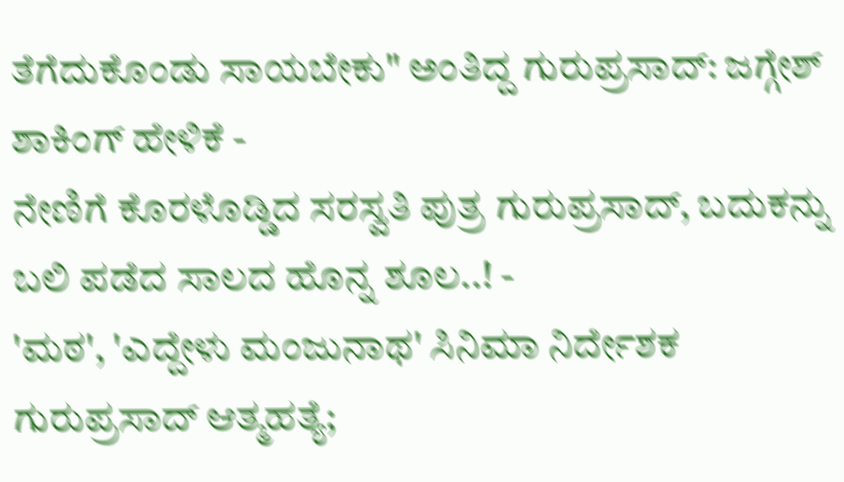ತೆಗೆದುಕೊಂಡು ಸಾಯಬೇಕು" ಅಂತಿದ್ದ ಗುರುಪ್ರಸಾದ್: ಜಗ್ಗೇಶ್ ಶಾಕಿಂಗ್ ಹೇಳಿಕೆ -
ನೇಣಿಗೆ ಕೊರಳೊಡ್ಡಿದ ಸರಸ್ವತಿ ಪುತ್ರ ಗುರುಪ್ರಸಾದ್, ಬದುಕನ್ನು ಬಲಿ ಪಡೆದ ಸಾಲದ ಹೊನ್ನ ಶೂಲ..! -
'ಮಠ', 'ಎದ್ದೇಳು ಮಂಜುನಾಥ' ಸಿನಿಮಾ ನಿರ್ದೇಶಕ ಗುರುಪ್ರಸಾದ್ ಆತ್ಮಹತ್ಯೆ;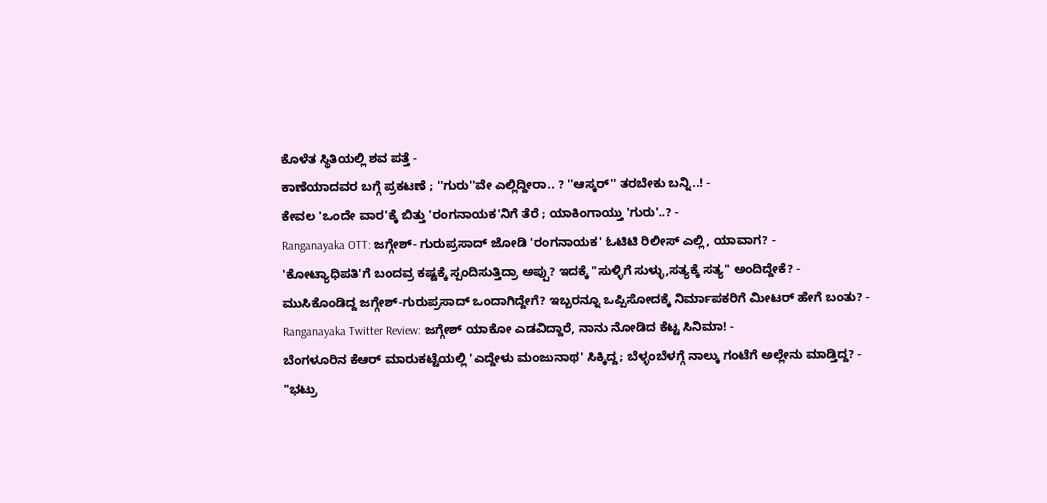ಕೊಳೆತ ಸ್ಥಿತಿಯಲ್ಲಿ ಶವ ಪತ್ತೆ -
ಕಾಣೆಯಾದವರ ಬಗ್ಗೆ ಪ್ರಕಟಣೆ ; ''ಗುರು''ವೇ ಎಲ್ಲಿದ್ದೀರಾ.. ? ''ಆಸ್ಕರ್'' ತರಬೇಕು ಬನ್ನಿ..! -
ಕೇವಲ 'ಒಂದೇ ವಾರ'ಕ್ಕೆ ಬಿತ್ತು 'ರಂಗನಾಯಕ'ನಿಗೆ ತೆರೆ ; ಯಾಕಿಂಗಾಯ್ತು 'ಗುರು'..? -
Ranganayaka OTT: ಜಗ್ಗೇಶ್- ಗುರುಪ್ರಸಾದ್ ಜೋಡಿ 'ರಂಗನಾಯಕ' ಓಟಿಟಿ ರಿಲೀಸ್ ಎಲ್ಲಿ, ಯಾವಾಗ? -
'ಕೋಟ್ಯಾಧಿಪತಿ'ಗೆ ಬಂದವ್ರ ಕಷ್ಟಕ್ಕೆ ಸ್ಪಂದಿಸುತ್ತಿದ್ರಾ ಅಪ್ಪು? ಇದಕ್ಕೆ "ಸುಳ್ಳಿಗೆ ಸುಳ್ಳು,ಸತ್ಯಕ್ಕೆ ಸತ್ಯ" ಅಂದಿದ್ದೇಕೆ? -
ಮುಸಿಕೊಂಡಿದ್ದ ಜಗ್ಗೇಶ್-ಗುರುಪ್ರಸಾದ್ ಒಂದಾಗಿದ್ದೇಗೆ? ಇಬ್ಬರನ್ನೂ ಒಪ್ಪಿಸೋದಕ್ಕೆ ನಿರ್ಮಾಪಕರಿಗೆ ಮೀಟರ್ ಹೇಗೆ ಬಂತು? -
Ranganayaka Twitter Review: ಜಗ್ಗೇಶ್ ಯಾಕೋ ಎಡವಿದ್ದಾರೆ, ನಾನು ನೋಡಿದ ಕೆಟ್ಟ ಸಿನಿಮಾ! -
ಬೆಂಗಳೂರಿನ ಕೆಆರ್ ಮಾರುಕಟ್ಟೆಯಲ್ಲಿ 'ಎದ್ದೇಳು ಮಂಜುನಾಥ' ಸಿಕ್ಕಿದ್ದ; ಬೆಳ್ಳಂಬೆಳಗ್ಗೆ ನಾಲ್ಕು ಗಂಟೆಗೆ ಅಲ್ಲೇನು ಮಾಡ್ತಿದ್ದ? -
"ಭಟ್ರು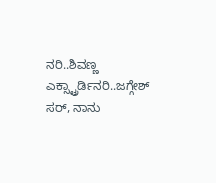ನರಿ..ಶಿವಣ್ಣ ಎಕ್ಸ್ಟ್ರಾರ್ಡಿನರಿ..ಜಗ್ಗೇಶ್ ಸರ್, ನಾನು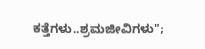ಕತ್ತೆಗಳು..ಶ್ರಮಜೀವಿಗಳು";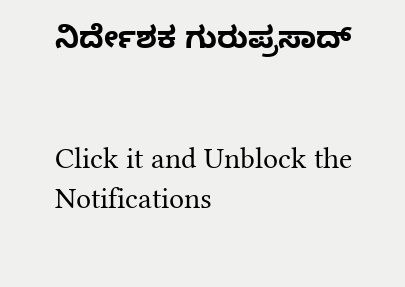ನಿರ್ದೇಶಕ ಗುರುಪ್ರಸಾದ್


Click it and Unblock the Notifications